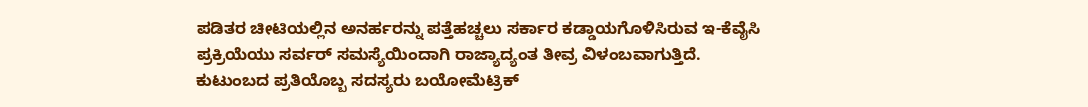ಪಡಿತರ ಚೀಟಿಯಲ್ಲಿನ ಅನರ್ಹರನ್ನು ಪತ್ತೆಹಚ್ಚಲು ಸರ್ಕಾರ ಕಡ್ಡಾಯಗೊಳಿಸಿರುವ ಇ-ಕೆವೈಸಿ ಪ್ರಕ್ರಿಯೆಯು ಸರ್ವರ್ ಸಮಸ್ಯೆಯಿಂದಾಗಿ ರಾಜ್ಯಾದ್ಯಂತ ತೀವ್ರ ವಿಳಂಬವಾಗುತ್ತಿದೆ.
ಕುಟುಂಬದ ಪ್ರತಿಯೊಬ್ಬ ಸದಸ್ಯರು ಬಯೋಮೆಟ್ರಿಕ್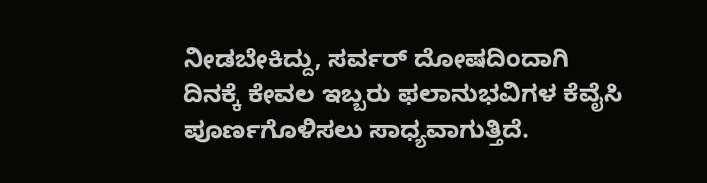ನೀಡಬೇಕಿದ್ದು, ಸರ್ವರ್ ದೋಷದಿಂದಾಗಿ ದಿನಕ್ಕೆ ಕೇವಲ ಇಬ್ಬರು ಫಲಾನುಭವಿಗಳ ಕೆವೈಸಿ ಪೂರ್ಣಗೊಳಿಸಲು ಸಾಧ್ಯವಾಗುತ್ತಿದೆ.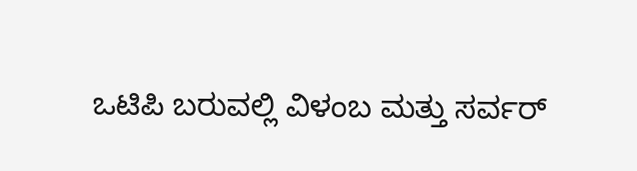ಒಟಿಪಿ ಬರುವಲ್ಲಿ ವಿಳಂಬ ಮತ್ತು ಸರ್ವರ್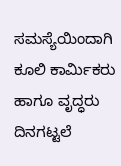ಸಮಸ್ಯೆಯಿಂದಾಗಿ ಕೂಲಿ ಕಾರ್ಮಿಕರು ಹಾಗೂ ವೃದ್ಧರು ದಿನಗಟ್ಟಲೆ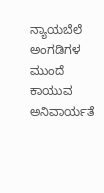ನ್ಯಾಯಬೆಲೆ ಅಂಗಡಿಗಳ ಮುಂದೆ ಕಾಯುವ ಅನಿವಾರ್ಯತೆ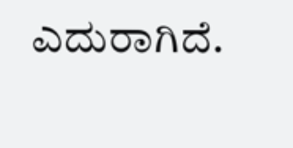ಎದುರಾಗಿದೆ.